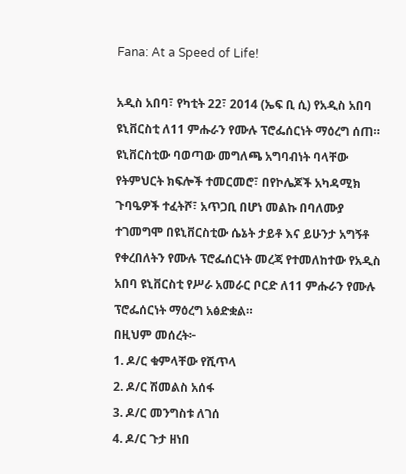Fana: At a Speed of Life!

አዲስ አበባ፣ የካቲት 22፣ 2014 (ኤፍ ቢ ሲ) የአዲስ አበባ ዩኒቨርስቲ ለ11 ምሑራን የሙሉ ፕሮፌሰርነት ማዕረግ ሰጠ።
ዩኒቨርስቲው ባወጣው መግለጫ አግባብነት ባላቸው የትምህርት ክፍሎች ተመርመሮ፣ በየኮሌጆች አካዳሚክ ጉባዔዎች ተፈትሾ፣ አጥጋቢ በሆነ መልኩ በባለሙያ ተገመግሞ በዩኒቨርስቲው ሴኔት ታይቶ እና ይሁንታ አግኝቶ የቀረበለትን የሙሉ ፕሮፌሰርነት መረጃ የተመለከተው የአዲስ አበባ ዩኒቨርስቲ የሥራ አመራር ቦርድ ለ11 ምሑራን የሙሉ ፕሮፌሰርነት ማዕረግ አፅድቋል።
በዚህም መሰረት፦
1. ዶ/ር ቁምላቸው የሺጥላ
2. ዶ/ር ሽመልስ አሰፋ
3. ዶ/ር መንግስቱ ለገሰ
4. ዶ/ር ጉታ ዘነበ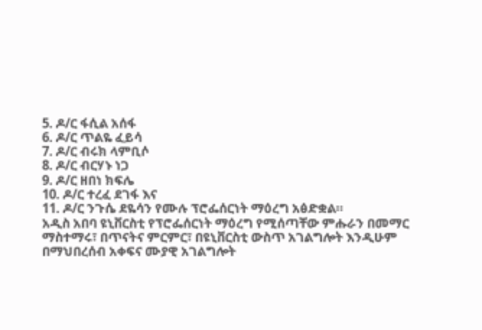5. ዶ/ር ፋሲል አሰፋ
6. ዶ/ር ጥልዬ ፈይሳ
7. ዶ/ር ብሩክ ላምቢሶ
8. ዶ/ር ብርሃኑ ነጋ
9. ዶ/ር ዘበነ ክፍሌ
10. ዶ/ር ተረፈ ደገፋ እና
11. ዶ/ር ንጉሴ ደዬሳን የሙሉ ፕሮፌሰርነት ማዕረግ አፅድቋል።
አዲስ አበባ ዩኒቨርስቲ የፕሮፌሰርነት ማዕረግ የሚሰጣቸው ምሑራን በመማር ማስተማሩ፣ በጥናትና ምርምር፣ በዩኒቨርስቲ ውስጥ አገልግሎት እንዲሁም በማህበረሰብ አቀፍና ሙያዊ አገልግሎት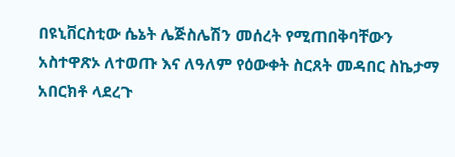በዩኒቨርስቲው ሴኔት ሌጅስሌሽን መሰረት የሚጠበቅባቸውን አስተዋጽኦ ለተወጡ እና ለዓለም የዕውቀት ስርጸት መዳበር ስኬታማ አበርክቶ ላደረጉ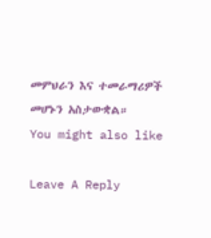መምህራን እና ተመራማሪዎች መሆኑን አስታውቋል።
You might also like

Leave A Reply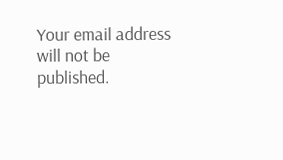Your email address will not be published.